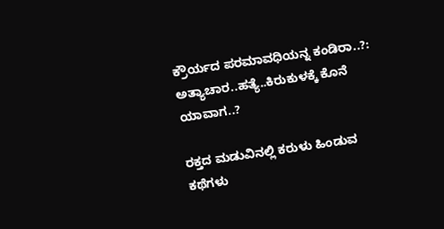ಕ್ರೌರ್ಯದ ಪರಮಾವಧಿಯನ್ನ ಕಂಡಿರಾ..?: ಅತ್ಯಾಚಾರ..ಹತ್ಯೆ..ಕಿರುಕುಳಕ್ಕೆ ಕೊನೆ ಯಾವಾಗ..?

ರಕ್ತದ ಮಡುವಿನಲ್ಲಿ ಕರುಳು ಹಿಂಡುವ ಕಥೆಗಳು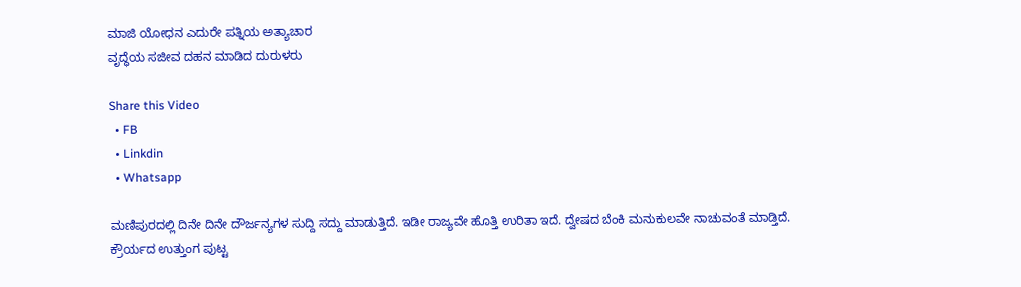ಮಾಜಿ ಯೋಧನ ಎದುರೇ ಪತ್ನಿಯ ಅತ್ಯಾಚಾರ
ವೃದ್ಧೆಯ ಸಜೀವ ದಹನ ಮಾಡಿದ ದುರುಳರು

Share this Video
  • FB
  • Linkdin
  • Whatsapp

ಮಣಿಪುರದಲ್ಲಿ ದಿನೇ ದಿನೇ ದೌರ್ಜನ್ಯಗಳ ಸುದ್ದಿ ಸದ್ದು ಮಾಡುತ್ತಿದೆ. ಇಡೀ ರಾಜ್ಯವೇ ಹೊತ್ತಿ ಉರಿತಾ ಇದೆ. ದ್ವೇಷದ ಬೆಂಕಿ ಮನುಕುಲವೇ ನಾಚುವಂತೆ ಮಾಡ್ತಿದೆ. ಕ್ರೌರ್ಯದ ಉತ್ತುಂಗ ಪುಟ್ಟ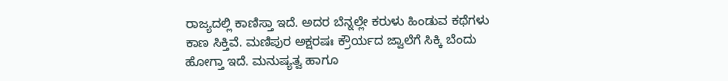ರಾಜ್ಯದಲ್ಲಿ ಕಾಣಿಸ್ತಾ ಇದೆ. ಅದರ ಬೆನ್ನಲ್ಲೇ ಕರುಳು ಹಿಂಡುವ ಕಥೆಗಳು ಕಾಣ ಸಿಕ್ತಿವೆ. ಮಣಿಪುರ ಅಕ್ಷರಷಃ ಕ್ರೌರ್ಯದ ಜ್ವಾಲೆಗೆ ಸಿಕ್ಕಿ ಬೆಂದು ಹೋಗ್ತಾ ಇದೆ. ಮನುಷ್ಯತ್ವ ಹಾಗೂ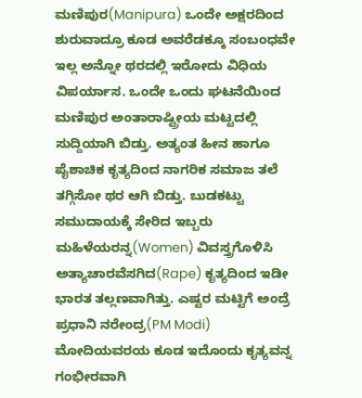ಮಣಿಪುರ(Manipura) ಒಂದೇ ಅಕ್ಷರದಿಂದ ಶುರುವಾದ್ರೂ ಕೂಡ ಅವರೆಡಕ್ಕೂ ಸಂಬಂಧವೇ ಇಲ್ಲ ಅನ್ನೋ ಥರದಲ್ಲಿ ಇರೋದು ವಿಧಿಯ ವಿಪರ್ಯಾಸ. ಒಂದೇ ಒಂದು ಘಟನೆಯಿಂದ ಮಣಿಪುರ ಅಂತಾರಾಷ್ಟ್ರೀಯ ಮಟ್ಟದಲ್ಲಿ ಸುದ್ದಿಯಾಗಿ ಬಿಡ್ತು. ಅತ್ಯಂತ ಹೀನ ಹಾಗೂ ಪೈಶಾಚಿಕ ಕೃತ್ಯದಿಂದ ನಾಗರಿಕ ಸಮಾಜ ತಲೆ ತಗ್ಗಿಸೋ ಥರ ಆಗಿ ಬಿಡ್ತು. ಬುಡಕಟ್ಟು ಸಮುದಾಯಕ್ಕೆ ಸೇರಿದ ಇಬ್ಬರು ಮಹಿಳೆಯರನ್ನ(Women) ವಿವಸ್ತ್ರಗೊಳಿಸಿ ಅತ್ಯಾಚಾರವೆಸಗಿದ(Rape) ಕೃತ್ಯದಿಂದ ಇಡೀ ಭಾರತ ತಲ್ಲಣವಾಗಿತ್ತು. ಎಷ್ಟರ ಮಟ್ಟಿಗೆ ಅಂದ್ರೆ ಪ್ರಧಾನಿ ನರೇಂದ್ರ(PM Modi) ಮೋದಿಯವರಯ ಕೂಡ ಇದೊಂದು ಕೃತ್ಯವನ್ನ ಗಂಭೀರವಾಗಿ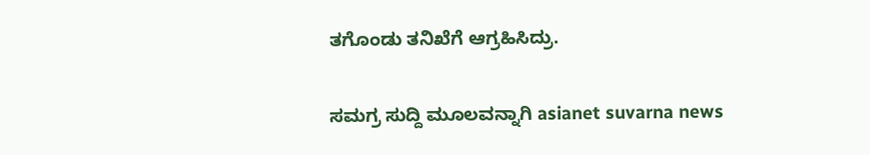ತಗೊಂಡು ತನಿಖೆಗೆ ಆಗ್ರಹಿಸಿದ್ರು.

ಸಮಗ್ರ ಸುದ್ದಿ ಮೂಲವನ್ನಾಗಿ asianet suvarna news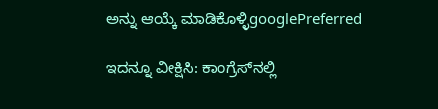ಅನ್ನು ಆಯ್ಕೆ ಮಾಡಿಕೊಳ್ಳಿgooglePreferred

ಇದನ್ನೂ ವೀಕ್ಷಿಸಿ: ಕಾಂಗ್ರೆಸ್‌ನಲ್ಲಿ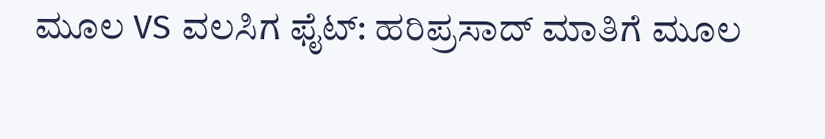ಮೂಲ VS ವಲಸಿಗ ಫೈಟ್‌: ಹರಿಪ್ರಸಾದ್‌ ಮಾತಿಗೆ ಮೂಲ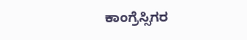ಕಾಂಗ್ರೆಸ್ಸಿಗರ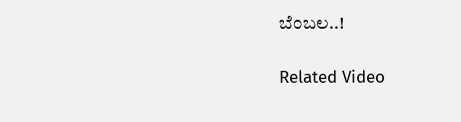ಬೆಂಬಲ..!

Related Video